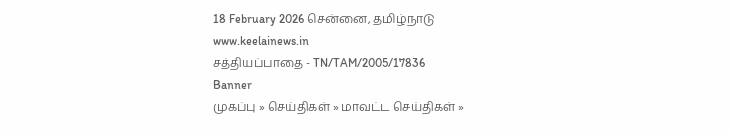18 February 2026 சென்னை, தமிழ்நாடு
www.keelainews.in
சத்தியப்பாதை - TN/TAM/2005/17836
Banner
முகப்பு » செய்திகள் » மாவட்ட செய்திகள் »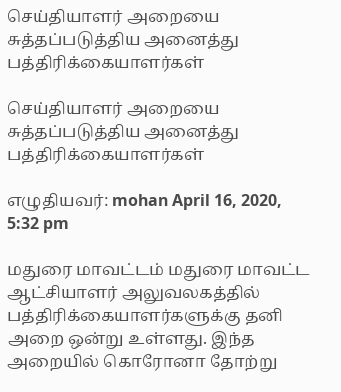செய்தியாளர் அறையை சுத்தப்படுத்திய அனைத்து பத்திரிக்கையாளர்கள்

செய்தியாளர் அறையை சுத்தப்படுத்திய அனைத்து பத்திரிக்கையாளர்கள்

எழுதியவர்: mohan April 16, 2020, 5:32 pm

மதுரை மாவட்டம் மதுரை மாவட்ட ஆட்சியாளர் அலுவலகத்தில் பத்திரிக்கையாளர்களுக்கு தனி அறை ஒன்று உள்ளது. இந்த அறையில் கொரோனா தோற்று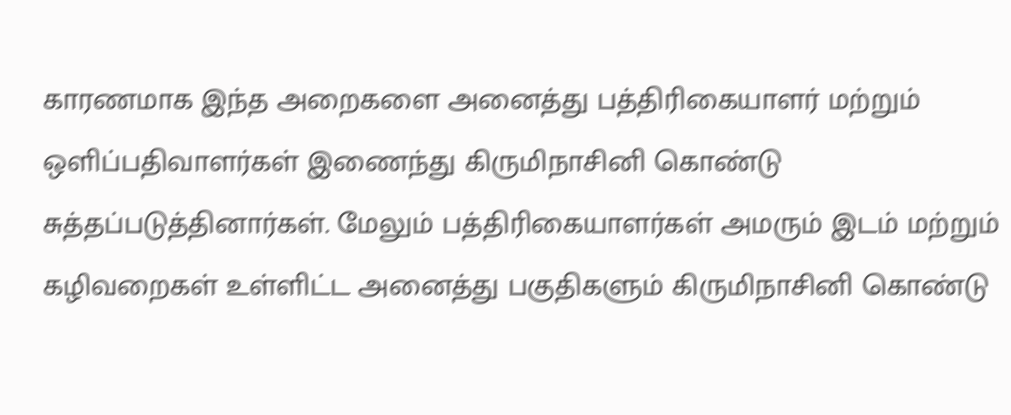காரணமாக இந்த அறைகளை அனைத்து பத்திரிகையாளர் மற்றும் ஒளிப்பதிவாளர்கள் இணைந்து கிருமிநாசினி கொண்டு சுத்தப்படுத்தினார்கள். மேலும் பத்திரிகையாளர்கள் அமரும் இடம் மற்றும் கழிவறைகள் உள்ளிட்ட அனைத்து பகுதிகளும் கிருமிநாசினி கொண்டு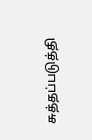சுத்தப்படுத்தி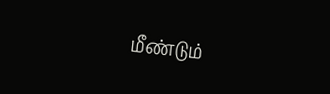மீண்டும்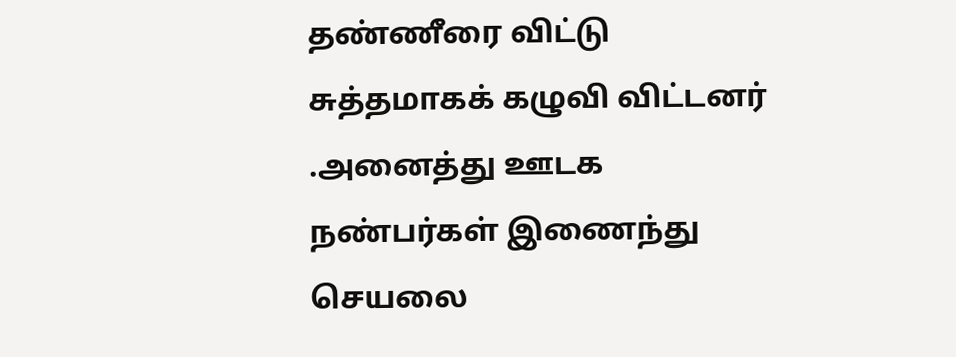தண்ணீரை விட்டு சுத்தமாகக் கழுவி விட்டனர் .அனைத்து ஊடக நண்பர்கள் இணைந்து செயலை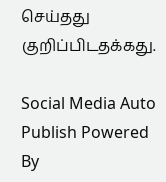செய்தது குறிப்பிடதக்கது.

Social Media Auto Publish Powered By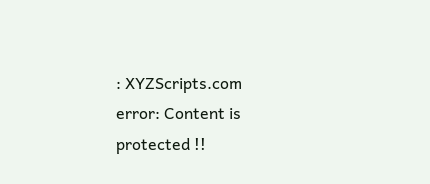: XYZScripts.com
error: Content is protected !!